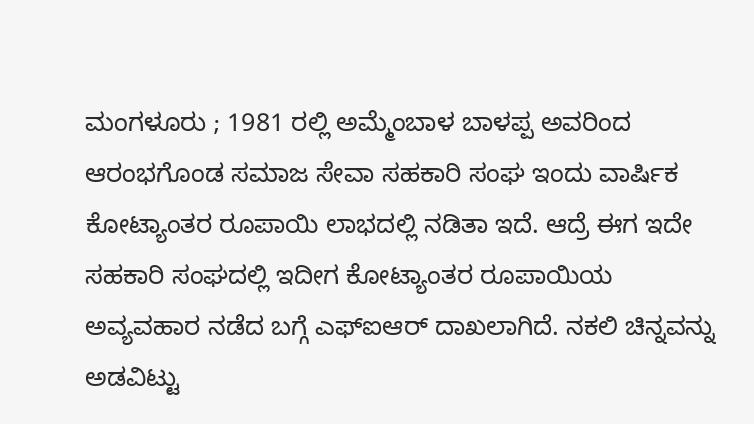ಮಂಗಳೂರು ; 1981 ರಲ್ಲಿ ಅಮ್ಮೆಂಬಾಳ ಬಾಳಪ್ಪ ಅವರಿಂದ ಆರಂಭಗೊಂಡ ಸಮಾಜ ಸೇವಾ ಸಹಕಾರಿ ಸಂಘ ಇಂದು ವಾರ್ಷಿಕ ಕೋಟ್ಯಾಂತರ ರೂಪಾಯಿ ಲಾಭದಲ್ಲಿ ನಡಿತಾ ಇದೆ. ಆದ್ರೆ ಈಗ ಇದೇ ಸಹಕಾರಿ ಸಂಘದಲ್ಲಿ ಇದೀಗ ಕೋಟ್ಯಾಂತರ ರೂಪಾಯಿಯ ಅವ್ಯವಹಾರ ನಡೆದ ಬಗ್ಗೆ ಎಫ್ಐಆರ್ ದಾಖಲಾಗಿದೆ. ನಕಲಿ ಚಿನ್ನವನ್ನು ಅಡವಿಟ್ಟು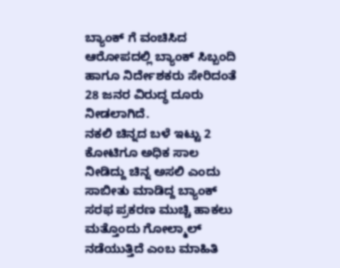ಬ್ಯಾಂಕ್ ಗೆ ವಂಚಿಸಿದ ಆರೋಪದಲ್ಲಿ ಬ್ಯಾಂಕ್ ಸಿಬ್ಬಂದಿ ಹಾಗೂ ನಿರ್ದೇಶಕರು ಸೇರಿದಂತೆ 28 ಜನರ ವಿರುದ್ಧ ದೂರು ನೀಡಲಾಗಿದೆ.
ನಕಲಿ ಚಿನ್ನದ ಬಳೆ ಇಟ್ಟು 2 ಕೋಟಿಗೂ ಅಧಿಕ ಸಾಲ ನೀಡಿದ್ದು ಚಿನ್ನ ಅಸಲಿ ಎಂದು ಸಾಬೀತು ಮಾಡಿದ್ದ ಬ್ಯಾಂಕ್ ಸರಫ ಪ್ರಕರಣ ಮುಚ್ಚಿ ಹಾಕಲು ಮತ್ತೊಂದು ಗೋಲ್ಮಾಲ್ ನಡೆಯುತ್ತಿದೆ ಎಂಬ ಮಾಹಿತಿ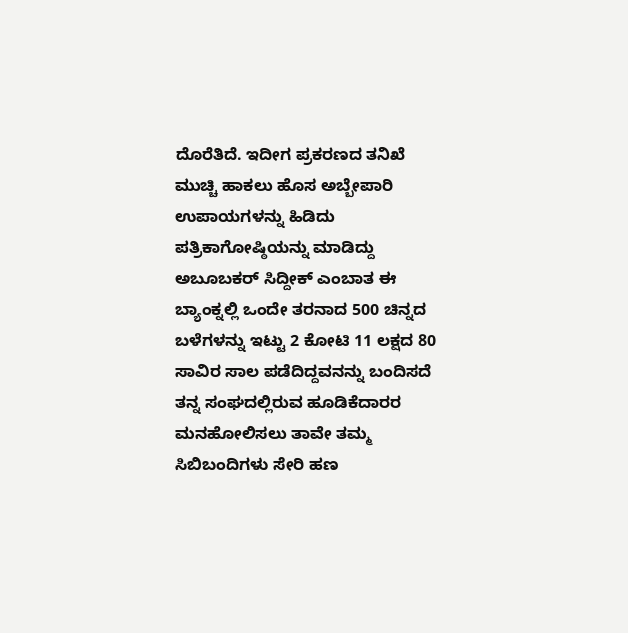ದೊರೆತಿದೆ. ಇದೀಗ ಪ್ರಕರಣದ ತನಿಖೆ ಮುಚ್ಚಿ ಹಾಕಲು ಹೊಸ ಅಬ್ಬೇಪಾರಿ ಉಪಾಯಗಳನ್ನು ಹಿಡಿದು ಪತ್ರಿಕಾಗೋಷ್ಠಿಯನ್ನು ಮಾಡಿದ್ದು ಅಬೂಬಕರ್ ಸಿದ್ದೀಕ್ ಎಂಬಾತ ಈ ಬ್ಯಾಂಕ್ನಲ್ಲಿ ಒಂದೇ ತರನಾದ 500 ಚಿನ್ನದ ಬಳೆಗಳನ್ನು ಇಟ್ಟು 2 ಕೋಟಿ 11 ಲಕ್ಷದ 80 ಸಾವಿರ ಸಾಲ ಪಡೆದಿದ್ದವನನ್ನು ಬಂದಿಸದೆ ತನ್ನ ಸಂಘದಲ್ಲಿರುವ ಹೂಡಿಕೆದಾರರ ಮನಹೋಲಿಸಲು ತಾವೇ ತಮ್ಮ ಸಿಬಿಬಂದಿಗಳು ಸೇರಿ ಹಣ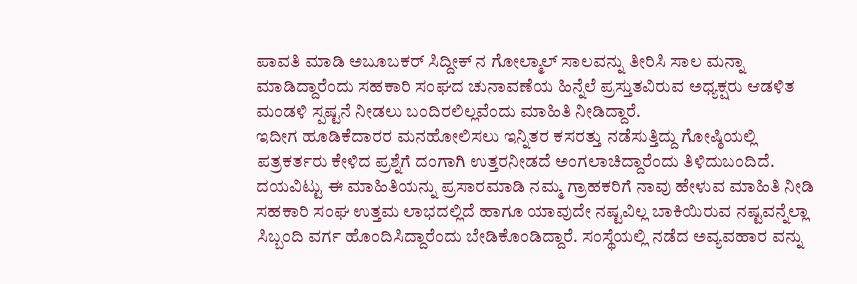ಪಾವತಿ ಮಾಡಿ ಅಬೂಬಕರ್ ಸಿದ್ದೀಕ್ ನ ಗೋಲ್ಮಾಲ್ ಸಾಲವನ್ನು ತೀರಿಸಿ ಸಾಲ ಮನ್ನಾ ಮಾಡಿದ್ದಾರೆಂದು ಸಹಕಾರಿ ಸಂಘದ ಚುನಾವಣೆಯ ಹಿನ್ನೆಲೆ ಪ್ರಸ್ತುತವಿರುವ ಅಧ್ಯಕ್ಷರು ಆಡಳಿತ ಮಂಡಳಿ ಸ್ಪಷ್ಟನೆ ನೀಡಲು ಬಂದಿರಲಿಲ್ಲವೆಂದು ಮಾಹಿತಿ ನೀಡಿದ್ದಾರೆ.
ಇದೀಗ ಹೂಡಿಕೆದಾರರ ಮನಹೋಲಿಸಲು ಇನ್ನಿತರ ಕಸರತ್ತು ನಡೆಸುತ್ತಿದ್ದು ಗೋಷ್ಠಿಯಲ್ಲಿ ಪತ್ರಕರ್ತರು ಕೇಳಿದ ಪ್ರಶ್ನೆಗೆ ದಂಗಾಗಿ ಉತ್ತರನೀಡದೆ ಅಂಗಲಾಚಿದ್ದಾರೆಂದು ತಿಳಿದುಬಂದಿದೆ. ದಯವಿಟ್ಟು ಈ ಮಾಹಿತಿಯನ್ನು ಪ್ರಸಾರಮಾಡಿ ನಮ್ಮ ಗ್ರಾಹಕರಿಗೆ ನಾವು ಹೇಳುವ ಮಾಹಿತಿ ನೀಡಿ ಸಹಕಾರಿ ಸಂಘ ಉತ್ತಮ ಲಾಭದಲ್ಲಿದೆ ಹಾಗೂ ಯಾವುದೇ ನಷ್ಟವಿಲ್ಲ ಬಾಕಿಯಿರುವ ನಷ್ಟವನ್ನೆಲ್ಲಾ ಸಿಬ್ಬಂದಿ ವರ್ಗ ಹೊಂದಿಸಿದ್ದಾರೆಂದು ಬೇಡಿಕೊಂಡಿದ್ದಾರೆ. ಸಂಸ್ಥೆಯಲ್ಲಿ ನಡೆದ ಅವ್ಯವಹಾರ ವನ್ನು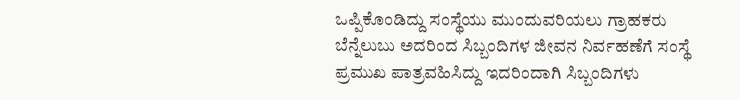ಒಪ್ಪಿಕೊಂಡಿದ್ದು ಸಂಸ್ಥೆಯು ಮುಂದುವರಿಯಲು ಗ್ರಾಹಕರು ಬೆನ್ನೆಲುಬು ಅದರಿಂದ ಸಿಬ್ಬಂದಿಗಳ ಜೀವನ ನಿರ್ವಹಣೆಗೆ ಸಂಸ್ಥೆ ಪ್ರಮುಖ ಪಾತ್ರವಹಿಸಿದ್ದು ಇದರಿಂದಾಗಿ ಸಿಬ್ಬಂದಿಗಳು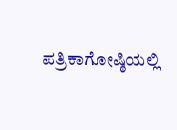ಪತ್ರಿಕಾಗೋಷ್ಠಿಯಲ್ಲಿ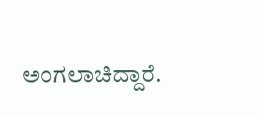ಅಂಗಲಾಚಿದ್ದಾರೆ.